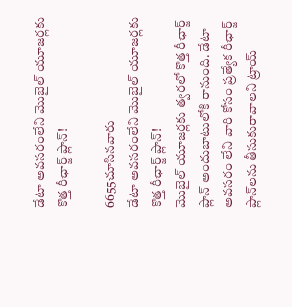డేటా అవసరంలేని మొబైల్ యూజర్లకు కొత్త రీఛార్జ్ ప్లాన్!

6655చూసినవారు
డేటా అవసరంలేని మొబైల్ యూజర్లకు కొత్త రీఛార్జ్ ప్లాన్!
మొబైల్ యూజర్లకు త్వరలో కొత్త రీఛార్జ్ ప్లాన్ అందుబాటులోకి రానుంది. డేటా అవసరం లేని వారి కోసం ప్రత్యేక రీఛార్జ్ ప్లాన్‌లను తీసుకురావాలని ట్రాయ్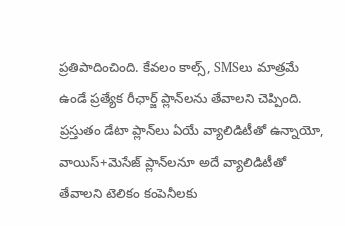ప్రతిపాదించింది. కేవలం కాల్స్, SMSలు మాత్రమే ఉండే ప్రత్యేక రీఛార్జ్ ప్లాన్‌లను తేవాలని చెప్పింది. ప్రస్తుతం డేటా ప్లాన్‌లు ఏయే వ్యాలిడిటీతో ఉన్నాయో, వాయిస్+మెసేజ్ ప్లాన్‌లనూ అదే వ్యాలిడిటీతో తేవాలని టెలికం కంపెనీలకు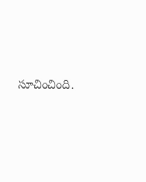సూచించింది.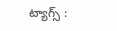ట్యాగ్స్ :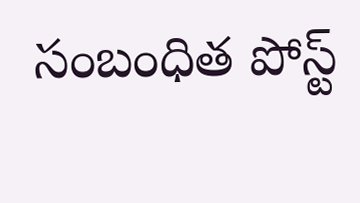సంబంధిత పోస్ట్